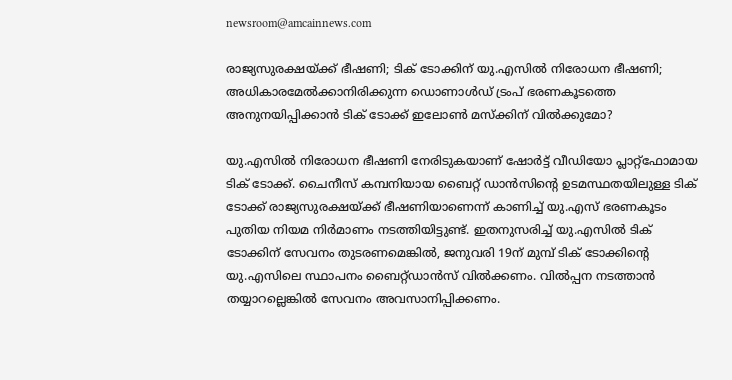newsroom@amcainnews.com

രാജ്യസുരക്ഷയ്ക്ക് ഭീഷണി; ടിക് ടോക്കിന് യു.എസില്‍ നിരോധന ഭീഷണി; അധികാരമേല്‍ക്കാനിരിക്കുന്ന ഡൊണാള്‍ഡ് ട്രംപ് ഭരണകൂടത്തെ അനുനയിപ്പിക്കാൻ ടിക് ടോക്ക് ഇലോണ്‍ മസ്‌ക്കിന് വിൽക്കുമോ?

യു.എസില്‍ നിരോധന ഭീഷണി നേരിടുകയാണ് ഷോര്‍ട്ട് വീഡിയോ പ്ലാറ്റ്‌ഫോമായ ടിക് ടോക്ക്. ചൈനീസ് കമ്പനിയായ ബൈറ്റ് ഡാന്‍സിന്റെ ഉടമസ്ഥതയിലുള്ള ടിക് ടോക്ക് രാജ്യസുരക്ഷയ്ക്ക് ഭീഷണിയാണെന്ന് കാണിച്ച് യു.എസ് ഭരണകൂടം പുതിയ നിയമ നിര്‍മാണം നടത്തിയിട്ടുണ്ട്. ഇതനുസരിച്ച് യു.എസില്‍ ടിക് ടോക്കിന് സേവനം തുടരണമെങ്കില്‍, ജനുവരി 19ന് മുമ്പ് ടിക് ടോക്കിന്റെ യു.എസിലെ സ്ഥാപനം ബൈറ്റ്ഡാന്‍സ് വില്‍ക്കണം. വില്‍പ്പന നടത്താന്‍ തയ്യാറല്ലെങ്കില്‍ സേവനം അവസാനിപ്പിക്കണം.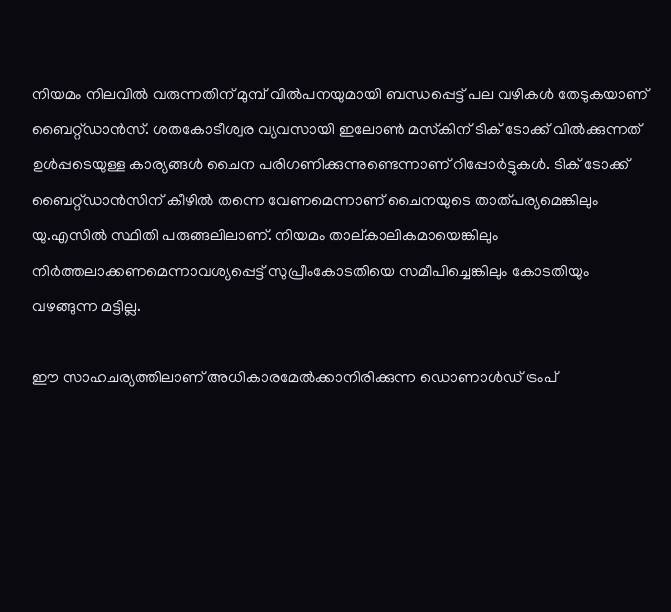നിയമം നിലവില്‍ വരുന്നതിന് മുമ്പ് വില്‍പനയുമായി ബന്ധപ്പെട്ട് പല വഴികള്‍ തേടുകയാണ് ബൈറ്റ്ഡാന്‍സ്. ശതകോടീശ്വര വ്യവസായി ഇലോണ്‍ മസ്‌കിന് ടിക് ടോക്ക് വില്‍ക്കുന്നത് ഉള്‍പ്പടെയുള്ള കാര്യങ്ങള്‍ ചൈന പരിഗണിക്കുന്നുണ്ടെന്നാണ് റിപ്പോര്‍ട്ടുകള്‍. ടിക് ടോക്ക് ബൈറ്റ്ഡാന്‍സിന് കീഴില്‍ തന്നെ വേണമെന്നാണ് ചൈനയുടെ താത്പര്യമെങ്കിലും യു.എസില്‍ സ്ഥിതി പരുങ്ങലിലാണ്. നിയമം താല്കാലികമായെങ്കിലും നിര്‍ത്തലാക്കണമെന്നാവശ്യപ്പെട്ട് സുപ്രീംകോടതിയെ സമീപിച്ചെങ്കിലും കോടതിയും വഴങ്ങുന്ന മട്ടില്ല.

ഈ സാഹചര്യത്തിലാണ് അധികാരമേല്‍ക്കാനിരിക്കുന്ന ഡൊണാള്‍ഡ് ട്രംപ്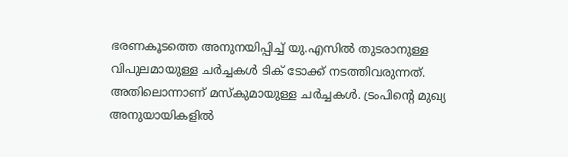ഭരണകൂടത്തെ അനുനയിപ്പിച്ച് യു.എസില്‍ തുടരാനുള്ള വിപുലമായുള്ള ചര്‍ച്ചകള്‍ ടിക് ടോക്ക് നടത്തിവരുന്നത്. അതിലൊന്നാണ് മസ്‌കുമായുള്ള ചര്‍ച്ചകള്‍. ട്രംപിന്റെ മുഖ്യ അനുയായികളില്‍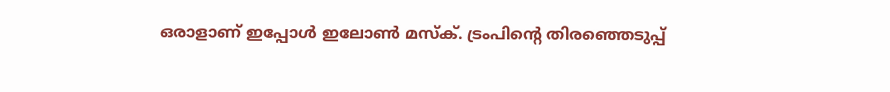ഒരാളാണ് ഇപ്പോള്‍ ഇലോണ്‍ മസ്‌ക്. ട്രംപിന്റെ തിരഞ്ഞെടുപ്പ്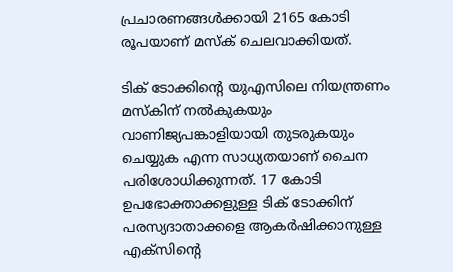പ്രചാരണങ്ങള്‍ക്കായി 2165 കോടി രൂപയാണ് മസ്‌ക് ചെലവാക്കിയത്.

ടിക് ടോക്കിന്റെ യുഎസിലെ നിയന്ത്രണം മസ്‌കിന് നല്‍കുകയും വാണിജ്യപങ്കാളിയായി തുടരുകയും ചെയ്യുക എന്ന സാധ്യതയാണ് ചൈന പരിശോധിക്കുന്നത്. 17 കോടി ഉപഭോക്താക്കളുള്ള ടിക് ടോക്കിന് പരസ്യദാതാക്കളെ ആകര്‍ഷിക്കാനുള്ള എക്‌സിന്റെ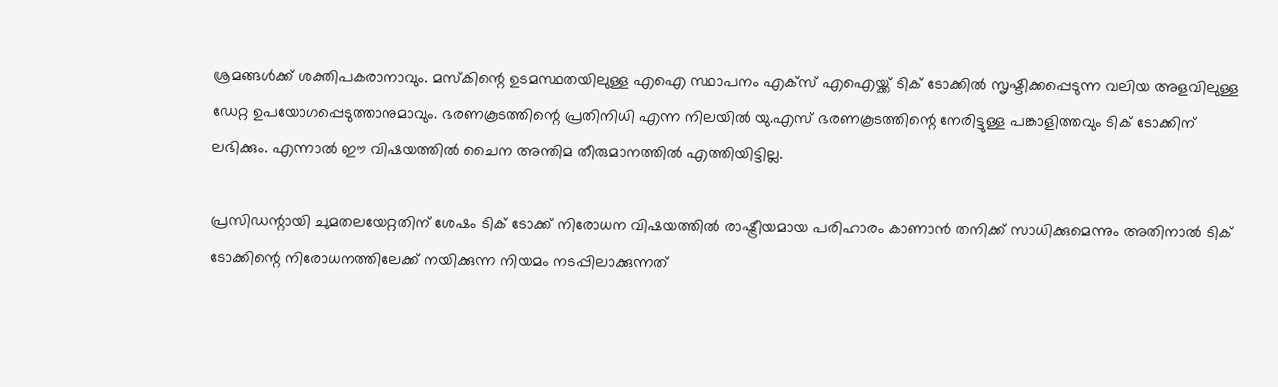ശ്രമങ്ങള്‍ക്ക് ശക്തിപകരാനാവും. മസ്‌കിന്റെ ഉടമസ്ഥതയിലുള്ള എഐ സ്ഥാപനം എക്‌സ് എഐയ്ക്ക് ടിക് ടോക്കില്‍ സൃഷ്ടിക്കപ്പെടുന്ന വലിയ അളവിലുള്ള ഡേറ്റ ഉപയോഗപ്പെടുത്താനുമാവും. ഭരണകൂടത്തിന്റെ പ്രതിനിധി എന്ന നിലയില്‍ യു.എസ് ഭരണകൂടത്തിന്റെ നേരിട്ടുള്ള പങ്കാളിത്തവും ടിക് ടോക്കിന് ലഭിക്കും. എന്നാല്‍ ഈ വിഷയത്തില്‍ ചൈന അന്തിമ തീരുമാനത്തില്‍ എത്തിയിട്ടില്ല.

പ്രസിഡന്റായി ചുമതലയേറ്റതിന് ശേഷം ടിക് ടോക്ക് നിരോധന വിഷയത്തില്‍ രാഷ്ട്രീയമായ പരിഹാരം കാണാന്‍ തനിക്ക് സാധിക്കുമെന്നും അതിനാല്‍ ടിക് ടോക്കിന്റെ നിരോധനത്തിലേക്ക് നയിക്കുന്ന നിയമം നടപ്പിലാക്കുന്നത്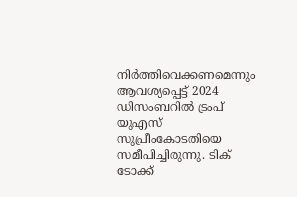നിര്‍ത്തിവെക്കണമെന്നും ആവശ്യപ്പെട്ട് 2024 ഡിസംബറില്‍ ട്രംപ് യുഎസ് സുപ്രീംകോടതിയെ സമീപിച്ചിരുന്നു. ടിക് ടോക്ക്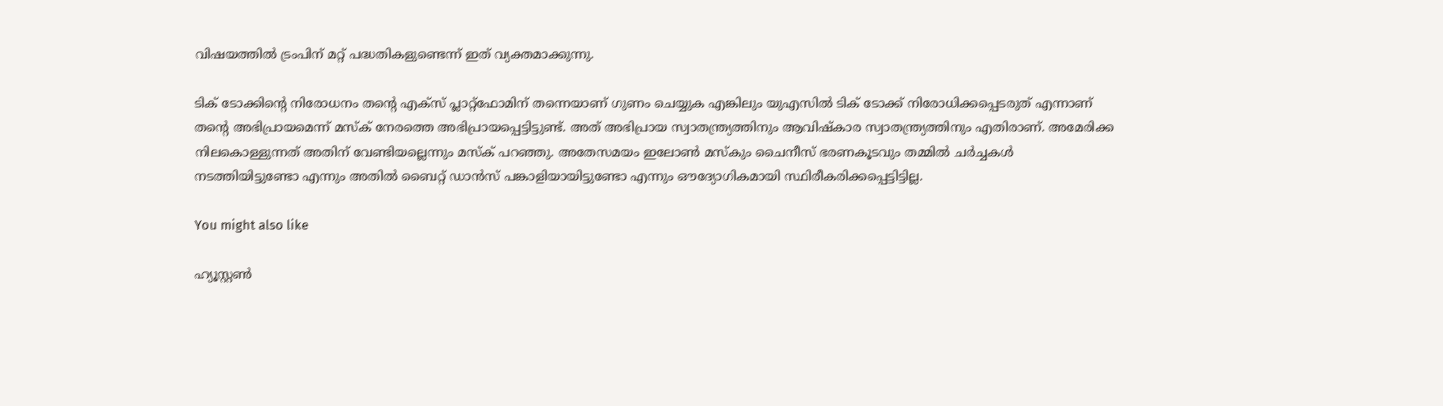വിഷയത്തില്‍ ട്രംപിന് മറ്റ് പദ്ധതികളുണ്ടെന്ന് ഇത് വ്യക്തമാക്കുന്നു.

ടിക് ടോക്കിന്റെ നിരോധനം തന്റെ എക്‌സ് പ്ലാറ്റ്‌ഫോമിന് തന്നെയാണ് ഗുണം ചെയ്യുക എങ്കിലും യുഎസില്‍ ടിക് ടോക്ക് നിരോധിക്കപ്പെടരുത് എന്നാണ് തന്റെ അഭിപ്രായമെന്ന് മസ്‌ക് നേരത്തെ അഭിപ്രായപ്പെട്ടിട്ടുണ്ട്. അത് അഭിപ്രായ സ്വാതന്ത്ര്യത്തിനും ആവിഷ്‌കാര സ്വാതന്ത്ര്യത്തിനും എതിരാണ്. അമേരിക്ക നിലകൊള്ളുന്നത് അതിന് വേണ്ടിയല്ലെന്നും മസ്‌ക് പറഞ്ഞു. അതേസമയം ഇലോണ്‍ മസ്‌കും ചൈനീസ് ഭരണകൂടവും തമ്മില്‍ ചര്‍ച്ചകള്‍ നടത്തിയിട്ടുണ്ടോ എന്നും അതില്‍ ബൈറ്റ് ഡാന്‍സ് പങ്കാളിയായിട്ടുണ്ടോ എന്നും ഔദ്യോഗികമായി സ്ഥിരീകരിക്കപ്പെട്ടിട്ടില്ല.

You might also like

ഹ്യൂസ്റ്റൺ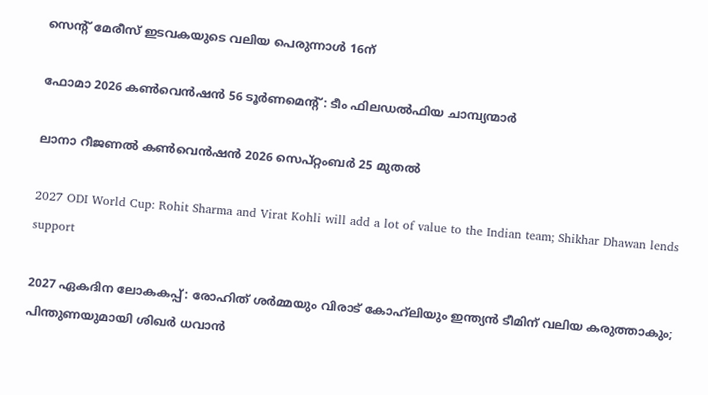സെൻ്റ് മേരീസ് ഇടവകയുടെ വലിയ പെരുന്നാൾ 16ന്

ഫോമാ 2026 കൺവെൻഷൻ 56 ടൂർണമെൻ്റ്: ടീം ഫിലഡൽഫിയ ചാമ്പ്യന്മാർ

ലാനാ റീജണല്‍ കണ്‍വെന്‍ഷന്‍ 2026 സെപ്റ്റംബര്‍ 25 മുതല്‍

2027 ODI World Cup: Rohit Sharma and Virat Kohli will add a lot of value to the Indian team; Shikhar Dhawan lends support

2027 ഏകദിന ലോകകപ്പ്: രോഹിത് ശർമ്മയും വിരാട് കോഹ്‌ലിയും ഇന്ത്യൻ ടീമിന് വലിയ കരുത്താകും; പിന്തുണയുമായി ശിഖർ ധവാൻ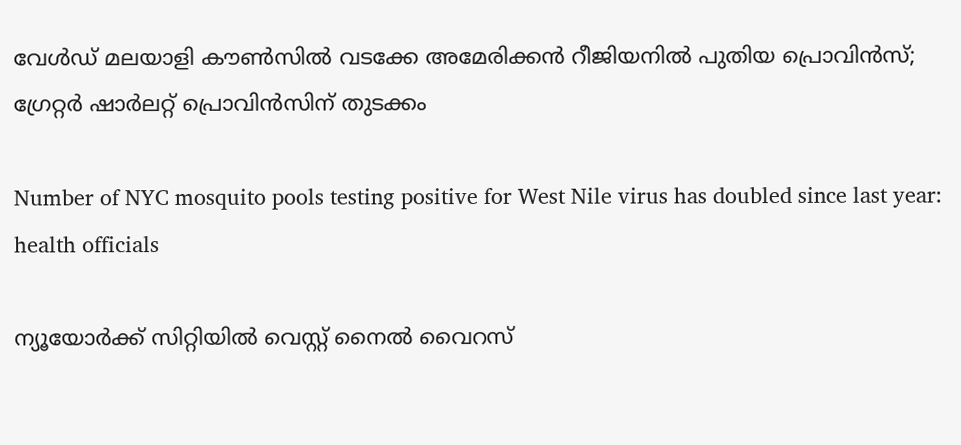വേള്‍ഡ് മലയാളി കൗണ്‍സില്‍ വടക്കേ അമേരിക്കന്‍ റീജിയനില്‍ പുതിയ പ്രൊവിന്‍സ്; ഗ്രേറ്റര്‍ ഷാര്‍ലറ്റ് പ്രൊവിന്‍സിന് തുടക്കം

Number of NYC mosquito pools testing positive for West Nile virus has doubled since last year: health officials

ന്യൂയോർക്ക് സിറ്റിയിൽ വെസ്റ്റ് നൈൽ വൈറസ്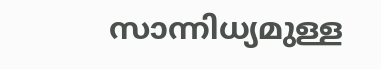സാന്നിധ്യമുള്ള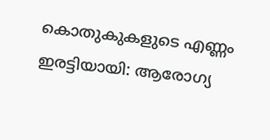കൊതുകുകളുടെ എണ്ണം ഇരട്ടിയായി: ആരോഗ്യ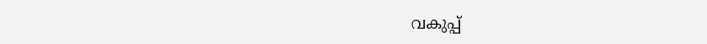വകുപ്പ്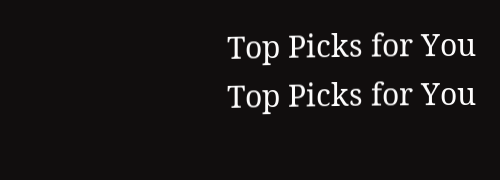Top Picks for You
Top Picks for You